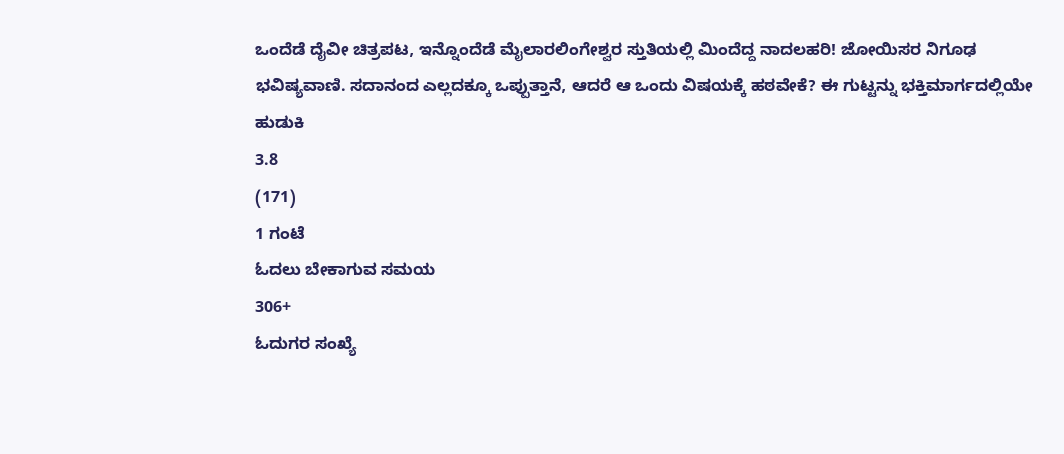ಒಂದೆಡೆ ದೈವೀ ಚಿತ್ರಪಟ, ಇನ್ನೊಂದೆಡೆ ಮೈಲಾರಲಿಂಗೇಶ್ವರ ಸ್ತುತಿಯಲ್ಲಿ ಮಿಂದೆದ್ದ ನಾದಲಹರಿ! ಜೋಯಿಸರ ನಿಗೂಢ ಭವಿಷ್ಯವಾಣಿ. ಸದಾನಂದ ಎಲ್ಲದಕ್ಕೂ ಒಪ್ಪುತ್ತಾನೆ, ಆದರೆ ಆ ಒಂದು ವಿಷಯಕ್ಕೆ ಹಠವೇಕೆ? ಈ ಗುಟ್ಟನ್ನು ಭಕ್ತಿಮಾರ್ಗದಲ್ಲಿಯೇ ಹುಡುಕಿ
3.8
(171)
1 ಗಂಟೆ
ಓದಲು ಬೇಕಾಗುವ ಸಮಯ
306+
ಓದುಗರ ಸಂಖ್ಯೆ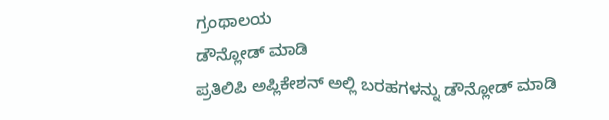ಗ್ರಂಥಾಲಯ
ಡೌನ್ಲೋಡ್ ಮಾಡಿ
ಪ್ರತಿಲಿಪಿ ಅಪ್ಲಿಕೇಶನ್ ಅಲ್ಲಿ ಬರಹಗಳನ್ನು ಡೌನ್ಲೋಡ್ ಮಾಡಿ